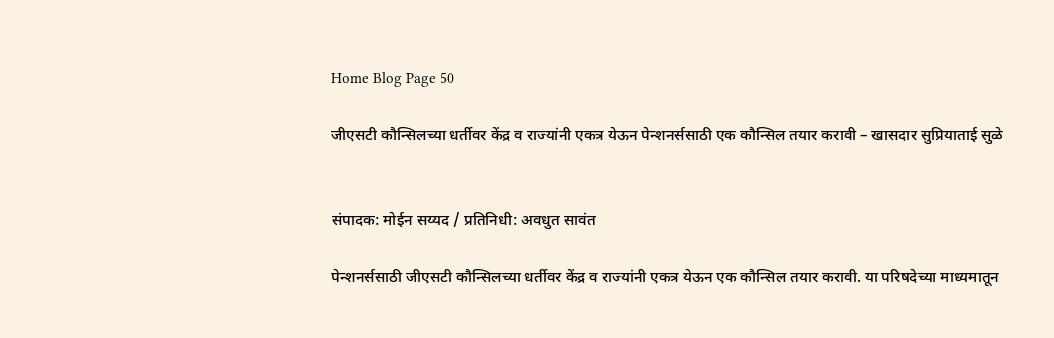Home Blog Page 50

जीएसटी कौन्सिलच्या धर्तीवर केंद्र व राज्यांनी एकत्र येऊन पेन्शनर्ससाठी एक कौन्सिल तयार करावी – खासदार सुप्रियाताई सुळे


संपादक: मोईन सय्यद / प्रतिनिधी: अवधुत सावंत

पेन्शनर्ससाठी जीएसटी कौन्सिलच्या धर्तीवर केंद्र व राज्यांनी एकत्र येऊन एक कौन्सिल तयार करावी. या परिषदेच्या माध्यमातून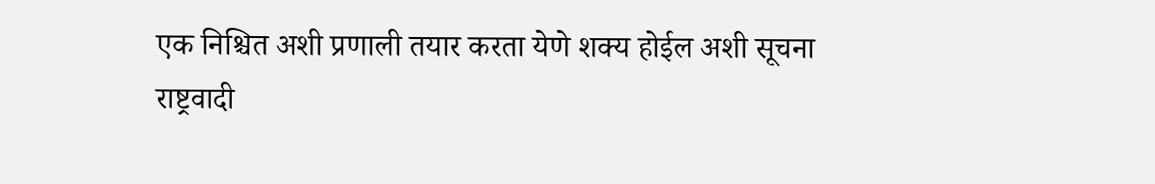एक निश्चित अशी प्रणाली तयार करता येणे शक्य होईल अशी सूचना राष्ट्रवादी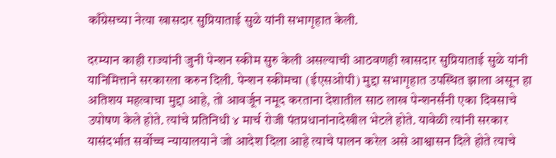काँग्रेसच्या नेत्या खासदार सुप्रियाताई सुळे यांनी सभागृहात केली.

दरम्यान काही राज्यांनी जुनी पेन्शन स्कीम सुरु केली असल्याची आठवणही खासदार सुप्रियाताई सुळे यांनी यानिमित्ताने सरकारला करुन दिली. पेन्शन स्कीमचा (ईएसओपी) मुद्दा सभागृहात उपस्थित झाला असून हा अतिशय महत्वाचा मुद्दा आहे, तो आवर्जून नमूद करताना देशातील साठ लाख पेन्शनर्संनी एका दिवसाचे उपोषण केले होते. त्यांचे प्रतिनिधी ४ मार्च रोजी पंतप्रधानांनादेखील भेटले होते. यावेळी त्यांनी सरकार यासंदर्भात सर्वोच्च न्यायालयाने जो आदेश दिला आहे त्याचे पालन करेल असे आश्वासन दिले होते त्याचे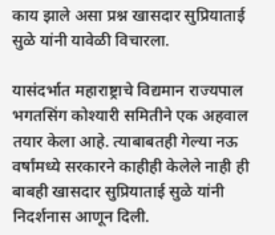काय झाले असा प्रश्न खासदार सुप्रियाताई सुळे यांनी यावेळी विचारला.

यासंदर्भात महाराष्ट्राचे विद्यमान राज्यपाल भगतसिंग कोश्यारी समितीने एक अहवाल तयार केला आहे. त्याबाबतही गेल्या नऊ वर्षांमध्ये सरकारने काहीही केलेले नाही ही बाबही खासदार सुप्रियाताई सुळे यांनी निदर्शनास आणून दिली.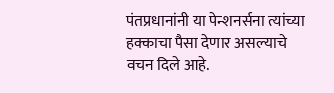पंतप्रधानांनी या पेन्शनर्सना त्यांच्या हक्काचा पैसा देणार असल्याचे वचन दिले आहे.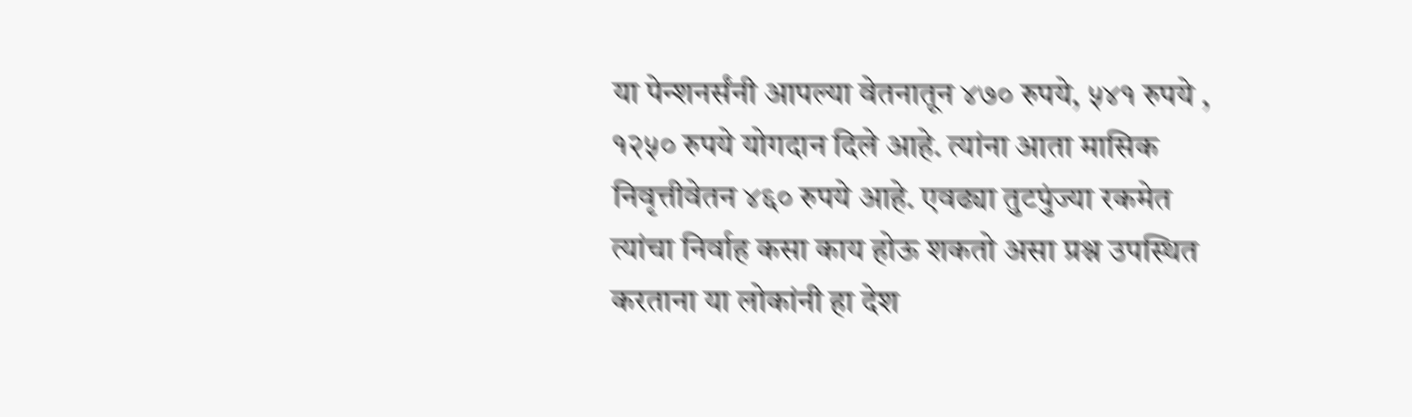या पेन्शनर्संनी आपल्या वेतनातून ४७० रुपये, ५४१ रुपये , १२५० रुपये योगदान दिले आहे. त्यांना आता मासिक निवृत्तीवेतन ४६० रुपये आहे. एवढ्या तुटपुंज्या रकमेत त्यांचा निर्वाह कसा काय होऊ शकतो असा प्रश्न उपस्थित करताना या लोकांनी हा देश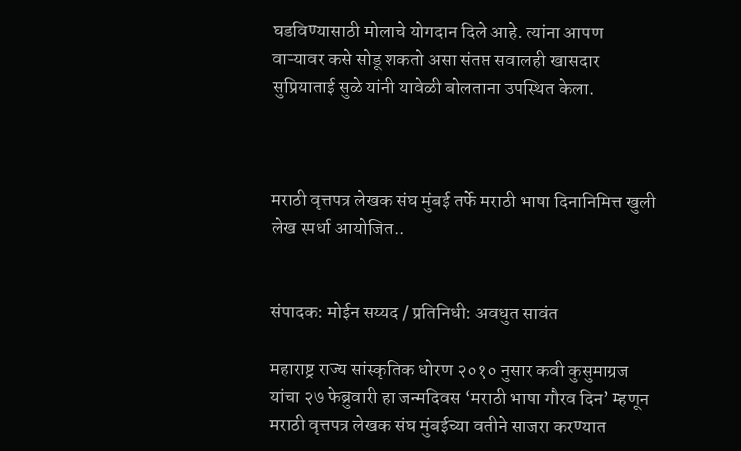घडविण्यासाठी मोलाचे योगदान दिले आहे. त्यांना आपण वाऱ्यावर कसे सोडू शकतो असा संतप्त सवालही खासदार सुप्रियाताई सुळे यांनी यावेळी बोलताना उपस्थित केला.



मराठी वृत्तपत्र लेखक संघ मुंबई तर्फे मराठी भाषा दिनानिमित्त खुली लेख स्पर्धा आयोजित..


संपादक: मोईन सय्यद / प्रतिनिधी: अवधुत सावंत

महाराष्ट्र राज्य सांस्कृतिक धोरण २०१० नुसार कवी कुसुमाग्रज यांचा २७ फेब्रुवारी हा जन्मदिवस ‘मराठी भाषा गौरव दिन’ म्हणून मराठी वृत्तपत्र लेखक संघ मुंबईच्या वतीने साजरा करण्यात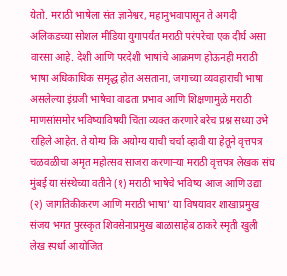येतो. मराठी भाषेला संत ज्ञानेश्वर, महानुभवापासून ते अगदी अलिकडच्या सोशल मीडिया युगापर्यंत मराठी परंपरेचा एक दीर्घ असा वारसा आहे. देशी आणि परदेशी भाषांचे आक्रमण होऊनही मराठी भाषा अधिकाधिक समृद्ध होत असताना, जगाच्या व्यवहाराची भाषा असलेल्या इंग्रजी भाषेचा वाढता प्रभाव आणि शिक्षणामुळे मराठी माणसांसमोर भविष्याविषयी चिंता व्यक्त करणारे बरेच प्रश्न सध्या उभे राहिले आहेत. ते योग्य कि अयोग्य याची चर्चा व्हावी या हेतूने वृत्तपत्र चळवळीचा अमृत महोत्सव साजरा करणाऱ्या मराठी वृत्तपत्र लेखक संघ मुंबई या संस्थेच्या वतीने (१) मराठी भाषेचे भविष्य आज आणि उद्या (२) जागतिकीकरण आणि मराठी भाषा’ या विषयावर शाखाप्रमुख संजय भगत पुरस्कृत शिवसेनाप्रमुख बाळासाहेब ठाकरे स्मृती खुली लेख स्पर्धा आयोजित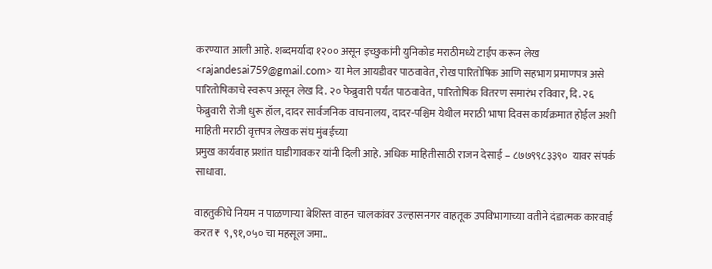करण्यात आली आहे. शब्दमर्यादा १२०० असून इच्छुकांनी युनिकोड मराठीमध्ये टाईप करून लेख <rajandesai759@gmail.com> या मेल आयडीवर पाठवावेत, रोख पारितोषिक आणि सहभाग प्रमाणपत्र असे पारितोषिकाचे स्वरूप असून लेख दि. २० फेब्रुवारी पर्यंत पाठवावेत, पारितोषिक वितरण समारंभ रविवार, दि. २६ फेब्रुवारी रोजी धुरू हॉल, दादर सार्वजनिक वाचनालय, दादर-पश्चिम येथील मराठी भाषा दिवस कार्यक्रमात होईल अशी माहिती मराठी वृत्तपत्र लेखक संघ मुंबईच्या
प्रमुख कार्यवाह प्रशांत घाडीगावकर यांनी दिली आहे. अधिक माहितीसाठी राजन देसाई – ८७७९९८३३९०  यावर संपर्क साधावा.

वाहतुकीचे नियम न पाळणाऱ्या बेशिस्त वाहन चालकांवर उल्हासनगर वाहतूक उपविभागाच्या वतीने दंडात्मक कारवाई करत ₹ ९,९१,०५० चा महसूल जमा..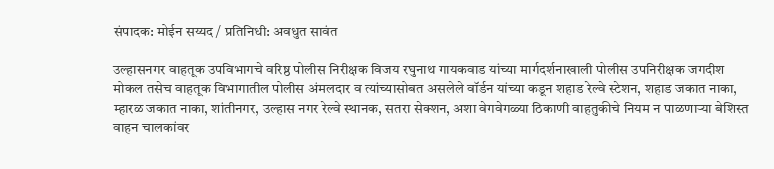संपादक: मोईन सय्यद / प्रतिनिधी: अवधुत सावंत

उल्हासनगर वाहतूक उपविभागचे वरिष्ठ पोलीस निरीक्षक विजय रघुनाथ गायकवाड यांच्या मार्गदर्शनाखाली पोलीस उपनिरीक्षक जगदीश मोकल तसेच वाहतूक विभागातील पोलीस अंमलदार व त्यांच्यासोबत असलेले वॉर्डन यांच्या कडून शहाड रेल्वे स्टेशन, शहाड जकात नाका, म्हारळ जकात नाका, शांतीनगर, उल्हास नगर रेल्वे स्थानक, सतरा सेक्शन, अशा वेगवेगळ्या ठिकाणी वाहतुकीचे नियम न पाळणाऱ्या बेशिस्त वाहन चालकांवर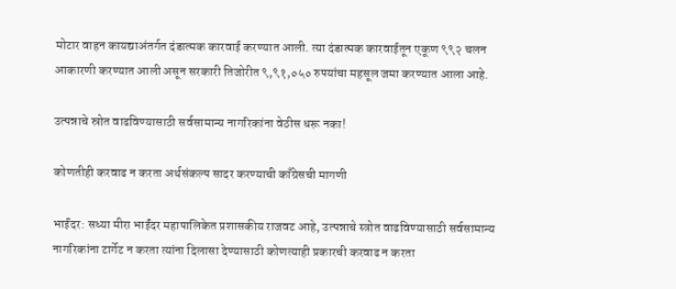मोटार वाहन कायद्याअंतर्गत दंडात्मक कारवाई करण्यात आली. त्या दंडात्मक कारवाईतून एकूण ९९२ चलन आकारणी करण्यात आली असून सरकारी तिजोरीत ९,९१,०५० रुपयांचा महसूल जमा करण्यात आला आहे.

उत्पन्नाचे स्रोत वाढविण्यासाठी सर्वसामान्य नागरिकांना वेठीस धरू नका!

कोणतीही करवाढ न करता अर्थसंकल्प सादर करण्याची काँग्रेसची मागणी

भाईंदर: सध्या मीरा भाईंदर महापालिकेत प्रशासकीय राजवट आहे, उत्पन्नाचे स्त्रोत वाढविण्यासाठी सर्वसामान्य नागरिकांना टार्गेट न करता त्यांना दिलासा देण्यासाठी कोणत्याही प्रकारची करवाढ न करता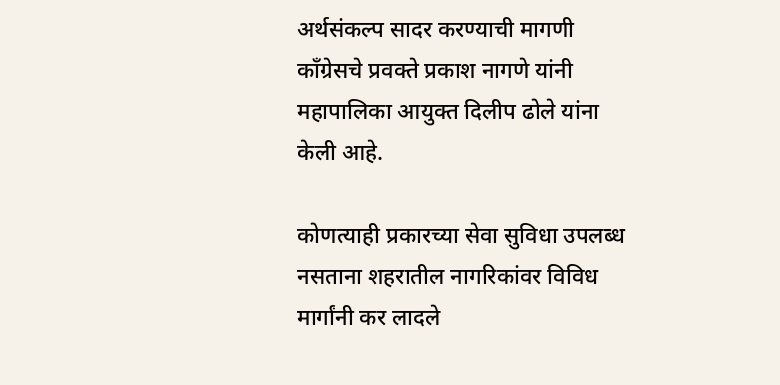अर्थसंकल्प सादर करण्याची मागणी काँग्रेसचे प्रवक्ते प्रकाश नागणे यांनी महापालिका आयुक्त दिलीप ढोले यांना केली आहे.

कोणत्याही प्रकारच्या सेवा सुविधा उपलब्ध नसताना शहरातील नागरिकांवर विविध मार्गांनी कर लादले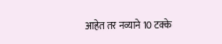आहेत तर नव्याने 10 टक्के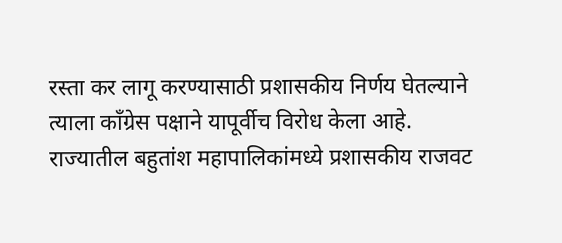रस्ता कर लागू करण्यासाठी प्रशासकीय निर्णय घेतल्याने त्याला काँग्रेस पक्षाने यापूर्वीच विरोध केला आहे. राज्यातील बहुतांश महापालिकांमध्ये प्रशासकीय राजवट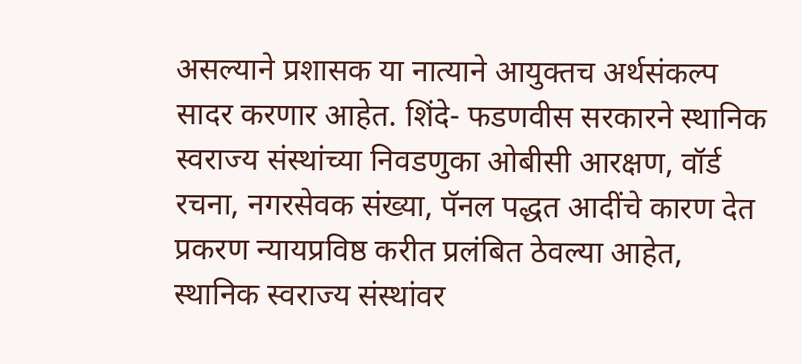असल्याने प्रशासक या नात्याने आयुक्तच अर्थसंकल्प सादर करणार आहेत. शिंदे- फडणवीस सरकारने स्थानिक स्वराज्य संस्थांच्या निवडणुका ओबीसी आरक्षण, वॉर्ड रचना, नगरसेवक संख्या, पॅनल पद्धत आदींचे कारण देत प्रकरण न्यायप्रविष्ठ करीत प्रलंबित ठेवल्या आहेत, स्थानिक स्वराज्य संस्थांवर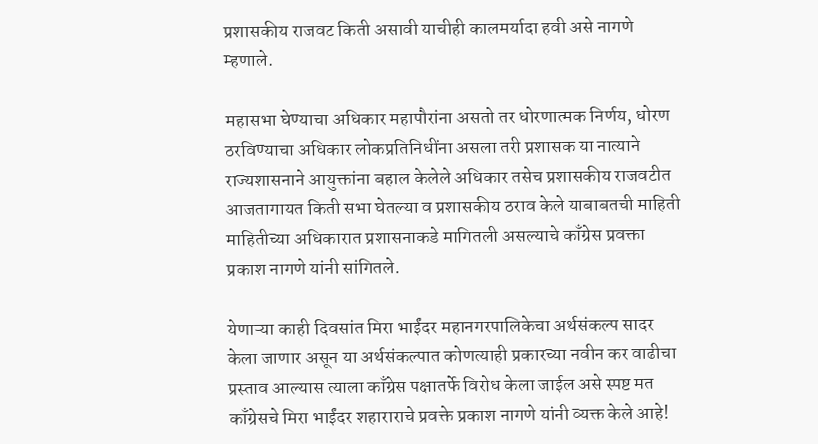प्रशासकीय राजवट किती असावी याचीही कालमर्यादा हवी असे नागणे म्हणाले.

महासभा घेण्याचा अधिकार महापौरांना असतो तर धोरणात्मक निर्णय, धोरण ठरविण्याचा अधिकार लोकप्रतिनिधींना असला तरी प्रशासक या नात्याने राज्यशासनाने आयुक्तांना बहाल केलेले अधिकार तसेच प्रशासकीय राजवटीत आजतागायत किती सभा घेतल्या व प्रशासकीय ठराव केले याबाबतची माहिती माहितीच्या अधिकारात प्रशासनाकडे मागितली असल्याचे काँग्रेस प्रवक्ता प्रकाश नागणे यांनी सांगितले.

येणाऱ्या काही दिवसांत मिरा भाईंदर महानगरपालिकेचा अर्थसंकल्प सादर केला जाणार असून या अर्थसंकल्पात कोणत्याही प्रकारच्या नवीन कर वाढीचा प्रस्ताव आल्यास त्याला काँग्रेस पक्षातर्फे विरोध केला जाईल असे स्पष्ट मत काँग्रेसचे मिरा भाईंदर शहाराराचे प्रवक्ते प्रकाश नागणे यांनी व्यक्त केले आहे!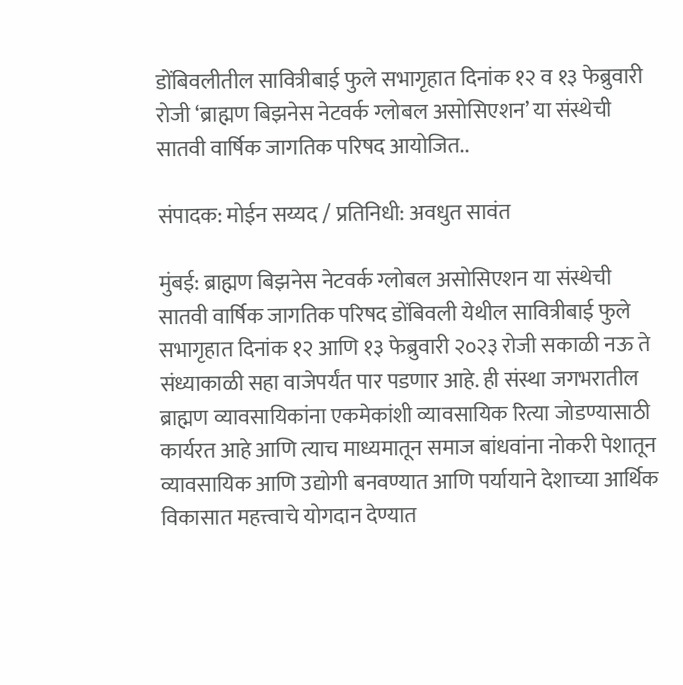डोंबिवलीतील सावित्रीबाई फुले सभागृहात दिनांक १२ व १३ फेब्रुवारी रोजी ‘ब्राह्मण बिझनेस नेटवर्क ग्लोबल असोसिएशन’ या संस्थेची सातवी वार्षिक जागतिक परिषद आयोजित..

संपादक: मोईन सय्यद / प्रतिनिधी: अवधुत सावंत

मुंबई: ब्राह्मण बिझनेस नेटवर्क ग्लोबल असोसिएशन या संस्थेची सातवी वार्षिक जागतिक परिषद डोंबिवली येथील सावित्रीबाई फुले सभागृहात दिनांक १२ आणि १३ फेब्रुवारी २०२३ रोजी सकाळी नऊ ते संध्याकाळी सहा वाजेपर्यंत पार पडणार आहे. ही संस्था जगभरातील ब्राह्मण व्यावसायिकांना एकमेकांशी व्यावसायिक रित्या जोडण्यासाठी कार्यरत आहे आणि त्याच माध्यमातून समाज बांधवांना नोकरी पेशातून व्यावसायिक आणि उद्योगी बनवण्यात आणि पर्यायाने देशाच्या आर्थिक विकासात महत्त्वाचे योगदान देण्यात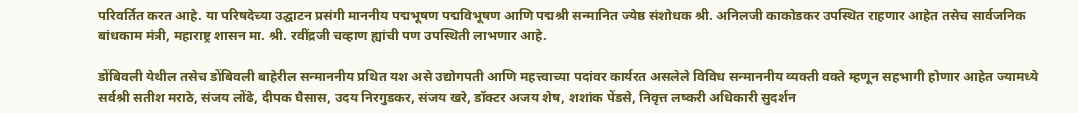परिवर्तित करत आहे. या परिषदेच्या उद्घाटन प्रसंगी माननीय पद्मभूषण पद्मविभूषण आणि पद्मश्री सन्मानित ज्येष्ठ संशोधक श्री. अनिलजी काकोडकर उपस्थित राहणार आहेत तसेच सार्वजनिक बांधकाम मंत्री, महाराष्ट्र शासन मा. श्री. रवींद्रजी चव्हाण ह्यांची पण उपस्थिती लाभणार आहे.

डोंबिवली येथील तसेच डोंबिवली बाहेरील सन्माननीय प्रथित यश असे उद्योगपती आणि महत्त्वाच्या पदांवर कार्यरत असलेले विविध सन्माननीय व्यक्ती वक्ते म्हणून सहभागी होणार आहेत ज्यामध्ये सर्वश्री सतीश मराठे, संजय लोंढे, दीपक घैसास, उदय निरगुडकर, संजय खरे, डॉक्टर अजय शेष, शशांक पेंडसे, निवृत्त लष्करी अधिकारी सुदर्शन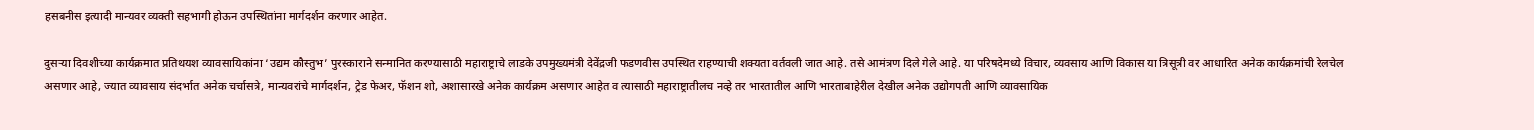हसबनीस इत्यादी मान्यवर व्यक्ती सहभागी होऊन उपस्थितांना मार्गदर्शन करणार आहेत.

दुसऱ्या दिवशीच्या कार्यक्रमात प्रतिथयश व्यावसायिकांना ‘उद्यम कौस्तुभ’ पुरस्काराने सन्मानित करण्यासाठी महाराष्ट्राचे लाडके उपमुख्यमंत्री देवेंद्रजी फडणवीस उपस्थित राहण्याची शक्यता वर्तवली जात आहे. तसे आमंत्रण दिले गेले आहे. या परिषदेमध्ये विचार, व्यवसाय आणि विकास या त्रिसूत्री वर आधारित अनेक कार्यक्रमांची रेलचेल असणार आहे, ज्यात व्यावसाय संदर्भात अनेक चर्चासत्रे, मान्यवरांचे मार्गदर्शन, ट्रेड फेअर, फॅशन शो, अशासारखे अनेक कार्यक्रम असणार आहेत व त्यासाठी महाराष्ट्रातीलच नव्हे तर भारतातील आणि भारताबाहेरील देखील अनेक उद्योगपती आणि व्यावसायिक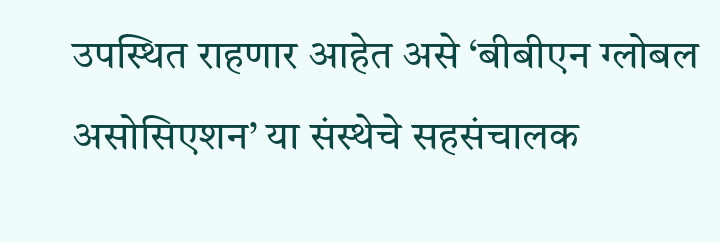उपस्थित राहणार आहेत असे ‘बीबीएन ग्लोबल असोसिएशन’ या संस्थेचे सहसंचालक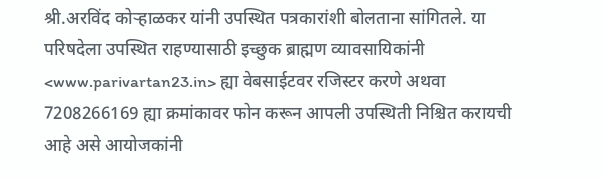श्री.अरविंद कोऱ्हाळकर यांनी उपस्थित पत्रकारांशी बोलताना सांगितले. या परिषदेला उपस्थित राहण्यासाठी इच्छुक ब्राह्मण व्यावसायिकांनी <www.parivartan23.in> ह्या वेबसाईटवर रजिस्टर करणे अथवा 7208266169 ह्या क्रमांकावर फोन करून आपली उपस्थिती निश्चित करायची आहे असे आयोजकांनी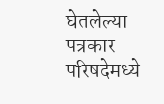घेतलेल्या पत्रकार परिषदेमध्ये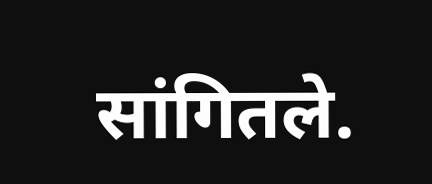सांगितले.